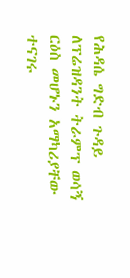የሕዳሴ ግድብ ጉዳይ ለፕሬዝዳንት ትራምፕ ወሳኝ ርዕስ መሆኑን አማካሪያቸው ተናገሩ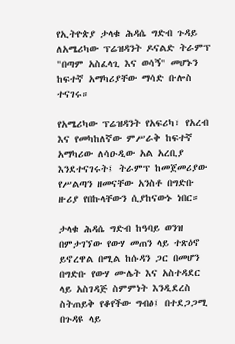የኢትዮጵያ ታላቁ ሕዳሴ ግድብ ጉዳይ ለአሜሪካው ፕሬዝዳንት ዶናልድ ትራምፕ "በጣም አስፈላጊ እና ወሳኝ" መሆኑን ከፍተኛ አማካሪያቸው ማሳድ ቡሎስ ተናገሩ።

የአሜሪካው ፕሬዝዳንት የአፍሪካ፣ የአረብ እና የመካከለኛው ምሥራቅ ከፍተኛ አማካሪው ለሳዑዲው አል አረቢያ እንደተናገሩት፤ ትራምፕ ከመጀመሪያው የሥልጣን ዘመናቸው አንስቶ በግድቡ ዙሪያ የበኩላቸውን ሲያከናውኑ ነበር።

ታላቁ ሕዳሴ ግድብ ከዓባይ ወንዝ በምታገኘው የውሃ መጠን ላይ ተጽዕኖ ይኖረዋል በሚል ከሱዳን ጋር በመሆን በግድቡ የውሃ ሙሌት እና አስተዳደር ላይ አስገዳጅ ስምምነት እንዲደረስ ስትጠይቅ የቆየችው ግብፅ፤ በተደጋጋሚ በጉዳዩ ላይ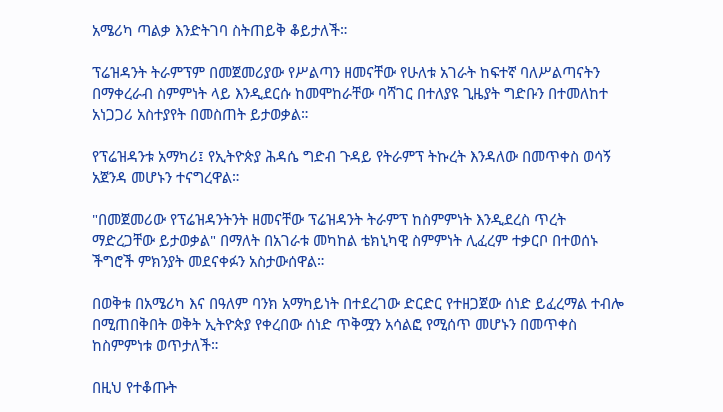አሜሪካ ጣልቃ እንድትገባ ስትጠይቅ ቆይታለች።

ፕሬዝዳንት ትራምፕም በመጀመሪያው የሥልጣን ዘመናቸው የሁለቱ አገራት ከፍተኛ ባለሥልጣናትን በማቀረራብ ስምምነት ላይ እንዲደርሱ ከመሞከራቸው ባሻገር በተለያዩ ጊዜያት ግድቡን በተመለከተ አነጋጋሪ አስተያየት በመስጠት ይታወቃል።

የፕሬዝዳንቱ አማካሪ፤ የኢትዮጵያ ሕዳሴ ግድብ ጉዳይ የትራምፕ ትኩረት እንዳለው በመጥቀስ ወሳኝ አጀንዳ መሆኑን ተናግረዋል።

"በመጀመሪው የፕሬዝዳንትንት ዘመናቸው ፕሬዝዳንት ትራምፕ ከስምምነት እንዲደረስ ጥረት ማድረጋቸው ይታወቃል" በማለት በአገራቱ መካከል ቴክኒካዊ ስምምነት ሊፈረም ተቃርቦ በተወሰኑ ችግሮች ምክንያት መደናቀፉን አስታውሰዋል።

በወቅቱ በአሜሪካ እና በዓለም ባንክ አማካይነት በተደረገው ድርድር የተዘጋጀው ሰነድ ይፈረማል ተብሎ በሚጠበቅበት ወቅት ኢትዮጵያ የቀረበው ሰነድ ጥቅሟን አሳልፎ የሚሰጥ መሆኑን በመጥቀስ ከስምምነቱ ወጥታለች።

በዚህ የተቆጡት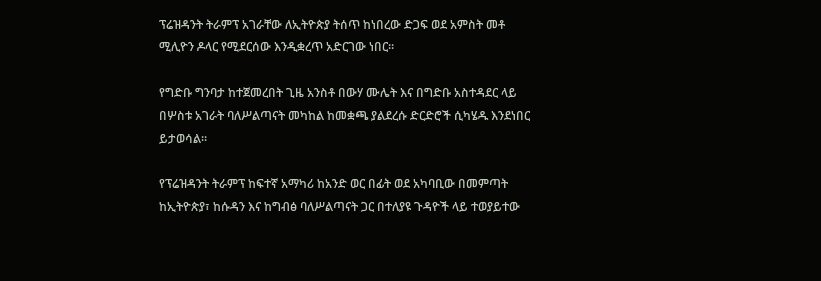ፕሬዝዳንት ትራምፕ አገራቸው ለኢትዮጵያ ትሰጥ ከነበረው ድጋፍ ወደ አምስት መቶ ሚሊዮን ዶላር የሚደርሰው እንዲቋረጥ አድርገው ነበር።

የግድቡ ግንባታ ከተጀመረበት ጊዜ አንስቶ በውሃ ሙሌት እና በግድቡ አስተዳደር ላይ በሦስቱ አገራት ባለሥልጣናት መካከል ከመቋጫ ያልደረሱ ድርድሮች ሲካሄዱ እንደነበር ይታወሳል።

የፕሬዝዳንት ትራምፕ ከፍተኛ አማካሪ ከአንድ ወር በፊት ወደ አካባቢው በመምጣት ከኢትዮጵያ፣ ከሱዳን እና ከግብፅ ባለሥልጣናት ጋር በተለያዩ ጉዳዮች ላይ ተወያይተው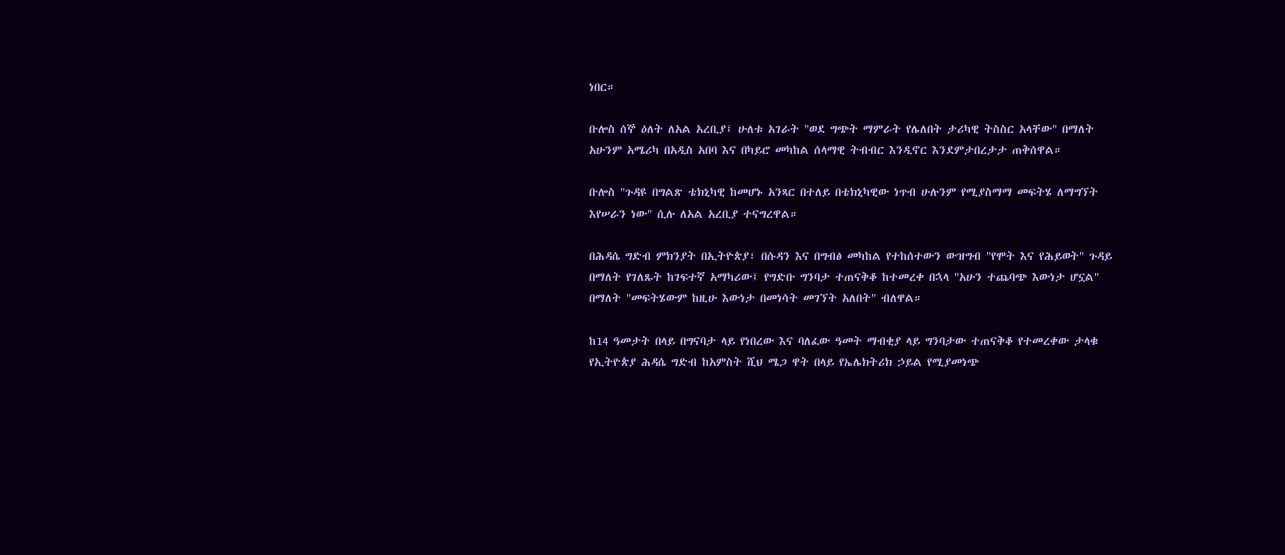ነበር።

ቡሎስ ሰኞ ዕለት ለአል አረቢያ፤ ሁለቱ አገራት "ወደ ግጭት ማምራት የሌለበት ታሪካዊ ትስስር አላቸው" በማለት አሁንም አሜሪካ በአዲስ አበባ እና በካይሮ መካከል ሰላማዊ ትብብር እንዲኖር እንደምታበረታታ ጠቅሰዋል።

ቡሎስ "ጉዳዩ በግልጽ ቴክኒካዊ ከመሆኑ አንጻር በተለይ በቴክኒካዊው ነጥብ ሁሉንም የሚያስማማ መፍትሄ ለማግኘት እየሠራን ነው" ሲሉ ለአል አረቢያ ተናግረዋል።

በሕዳሴ ግድብ ምክንያት በኢትዮጵያ፣ በሱዳን እና በግብፅ መካከል የተከሰተውን ውዝግብ "የሞት እና የሕይወት" ጉዳይ በማለት የገለጹት ከገፍተኛ አማካሪው፤ የግድቡ ግንባታ ተጠናቅቆ ከተመረቀ በኋላ "አሁን ተጨባጭ እውነታ ሆኗል" በማለት "መፍትሄውም ከዚሁ እውነታ በመነሳት መገኘት አለበት" ብለዋል።

ከ14 ዓመታት በላይ በግናባታ ላይ የነበረው እና ባለፈው ዓመት ማብቂያ ላይ ግንባታው ተጠናቅቆ የተመረቀው ታላቁ የኢትዮጵያ ሕዳሴ ግድብ ከአምስት ሺህ ሜጋ ዋት በላይ የኤሌክትሪክ ኃይል የሚያመነጭ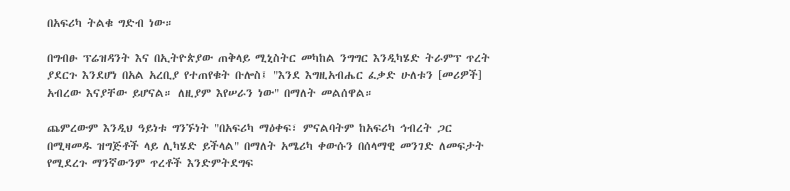በአፍሪካ ትልቁ ግድብ ነው።

በግብፁ ፕሬዝዳንት እና በኢትዮጵያው ጠቅላይ ሚኒስትር መካከል ንግግር እንዲካሄድ ትራምፕ ጥረት ያደርጉ እንደሆነ በአል አረቢያ የተጠየቁት ቡሎስ፤ "እንደ እግዚአብሔር ፈቃድ ሁለቱን [መሪዎች] አብረው እናያቸው ይሆናል። ለዚያም እየሠራን ነው" በማለት መልሰዋል።

ጨምረውም እንዲህ ዓይነቱ ግንኙነት "በአፍሪካ ማዕቀፍ፣ ምናልባትም ከአፍሪካ ኅብረት ጋር በሚዛመዱ ዝግጅቶች ላይ ሊካሄድ ይችላል" በማለት አሜሪካ ቀውሱን በሰላማዊ መንገድ ለመፍታት የሚደረጉ ማንኛውንም ጥረቶች እንድምትደግፍ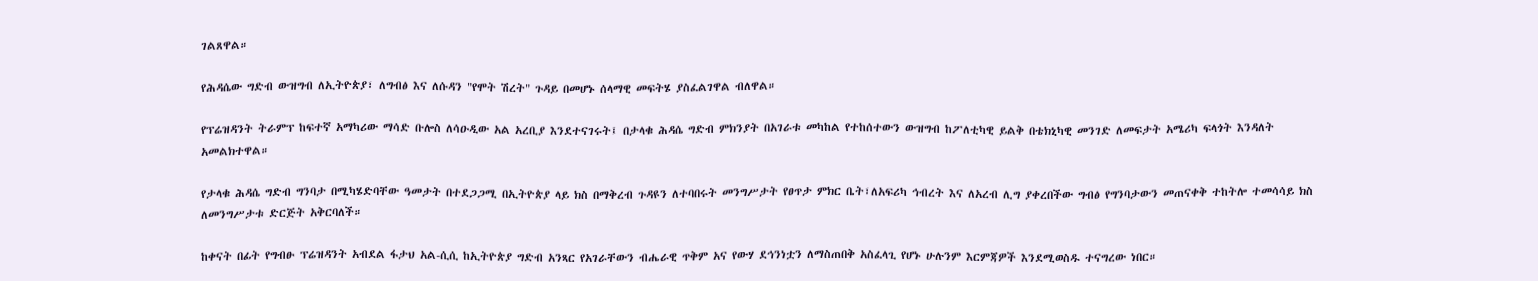ገልጸዋል።

የሕዳሴው ግድብ ውዝግብ ለኢትዮጵያ፣ ለግብፅ እና ለሱዳን "የሞት ሽረት" ጉዳይ በመሆኑ ሰላማዊ መፍትሄ ያስፈልገዋል ብለዋል።

የፕሬዝዳንት ትራምፕ ከፍተኛ አማካሪው ማሳድ ቡሎስ ለሳዑዲው አል አረቢያ እንደተናገሩት፤ በታላቁ ሕዳሴ ግድብ ምክንያት በአገራቱ መካከል የተከሰተውን ውዝግብ ከፖለቲካዊ ይልቅ በቴክኒካዊ መንገድ ለመፍታት አሜሪካ ፍላጎት እንዳለት አመልክተዋል።

የታላቁ ሕዳሴ ግድብ ግንባታ በሚካሄድባቸው ዓመታት በተደጋጋሚ በኢትዮጵያ ላይ ክስ በማቅረብ ጉዳዩን ለተባበሩት መንግሥታት የፀጥታ ምክር ቤት፣ለአፍሪካ ኅብረት እና ለአረብ ሊግ ያቀረበችው ግብፅ የግንባታውን መጠናቀቅ ተከትሎ ተመሳሳይ ክስ ለመንግሥታቱ ድርጅት አቅርባለች።

ከቀናት በፊት የግብፁ ፕሬዝዳንት አብደል ፋታህ አል-ሲሲ ከኢትዮጵያ ግድብ አንጻር የአገራቸውን ብሔራዊ ጥቅም አና የውሃ ደኅንነቷን ለማስጠበቅ አስፈላጊ የሆኑ ሁሉንም እርምጃዎች እንደሚወስዱ ተናግረው ነበር።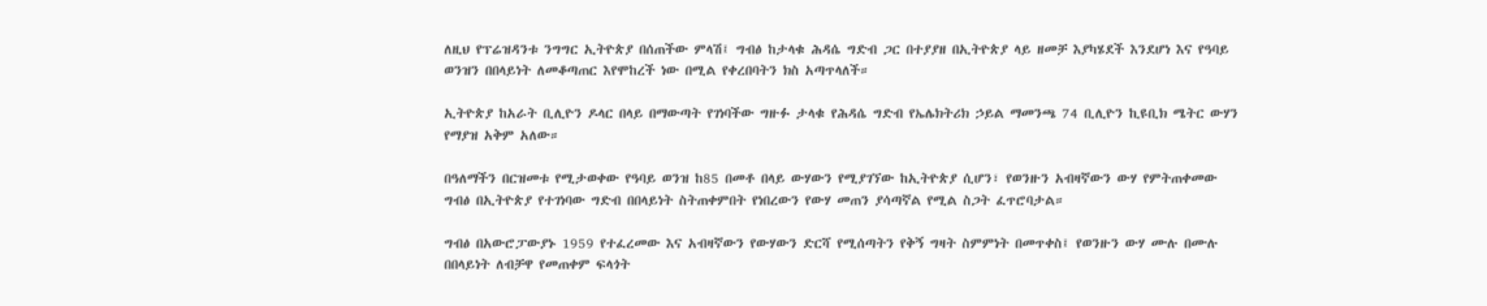ለዚህ የፕሬዝዳንቱ ንግግር ኢትዮጵያ በሰጠችው ምላሽ፤ ግብፅ ከታላቁ ሕዳሴ ግድብ ጋር በተያያዘ በኢትዮጵያ ላይ ዘመቻ እያካሄደች እንደሆነ እና የዓባይ ወንዝን በበላይነት ለመቆጣጠር እየሞከረች ነው በሚል የቀረበባትን ክስ አጣጥላለች።

ኢትዮጵያ ከአራት ቢሊዮን ዶላር በላይ በማውጣት የገነባችው ግዙፉ ታላቁ የሕዳሴ ግድብ የኤሌክትሪክ ኃይል ማመንጫ 74 ቢሊዮን ኪዩቢክ ሜትር ውሃን የማያዝ አቅም አለው።

በዓለማችን በርዝመቱ የሚታወቀው የዓባይ ወንዝ ከ85 በመቶ በላይ ውሃውን የሚያገኘው ከኢትዮጵያ ሲሆን፣ የወንዙን አብዛኛውን ውሃ የምትጠቀመው ግብፅ በኢትዮጵያ የተገነባው ግድብ በበላይነት ስትጠቀምበት የነበረውን የውሃ መጠን ያሳጣኛል የሚል ስጋት ፈጥሮባታል።

ግብፅ በአውሮፓውያኑ 1959 የተፈረመው እና አብዛኛውን የውሃውን ድርሻ የሚሰጣትን የቅኝ ግዛት ስምምነት በመጥቀስ፤ የወንዙን ውሃ ሙሉ በሙሉ በበላይነት ለብቻዋ የመጠቀም ፍላጎት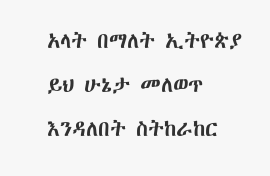አላት በማለት ኢትዮጵያ ይህ ሁኔታ መለወጥ እንዳለበት ስትከራከር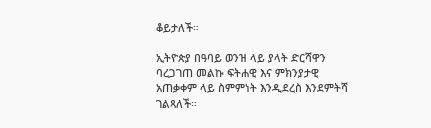ቆይታለች።

ኢትዮጵያ በዓባይ ወንዝ ላይ ያላት ድርሻዋን ባረጋገጠ መልኩ ፍትሐዊ እና ምክንያታዊ አጠቃቀም ላይ ስምምነት እንዲደረስ እንደምትሻ ገልጻለች።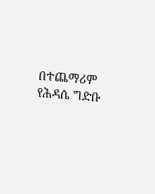በተጨማሪም የሕዳሴ ግድቡ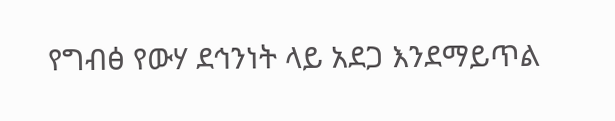የግብፅ የውሃ ደኅንነት ላይ አደጋ እንደማይጥል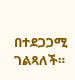በተደጋጋሚ ገልጻለች።